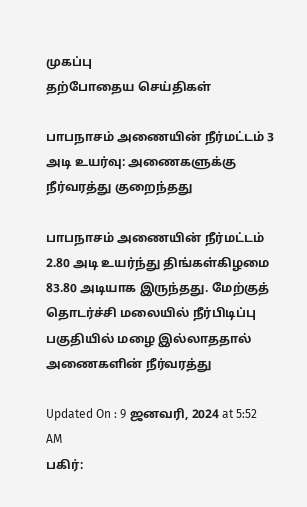முகப்பு
தற்போதைய செய்திகள்

பாபநாசம் அணையின் நீர்மட்டம் 3 அடி உயர்வு: அணைகளுக்கு நீர்வரத்து குறைந்தது

பாபநாசம் அணையின் நீர்மட்டம் 2.80 அடி உயர்ந்து திங்கள்கிழமை 83.80 அடியாக இருந்தது. மேற்குத் தொடர்ச்சி மலையில் நீர்பிடிப்பு பகுதியில் மழை இல்லாததால் அணைகளின் நீர்வரத்து

Updated On : 9 ஜனவரி, 2024 at 5:52 AM
பகிர்: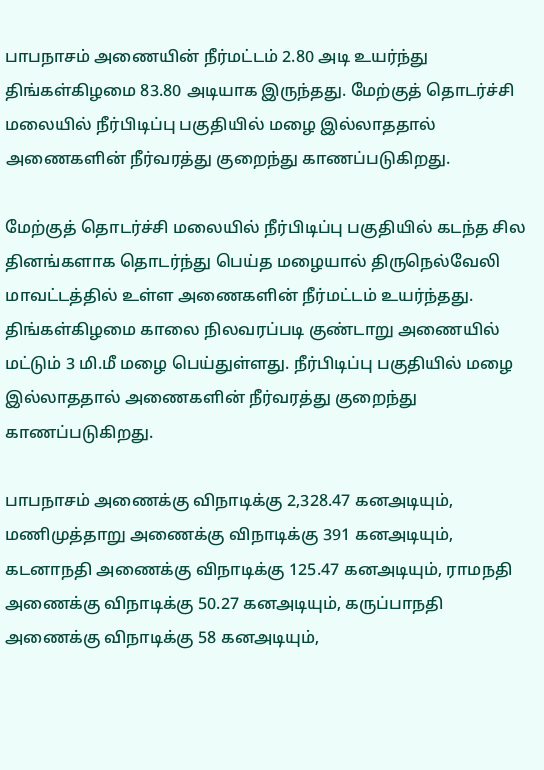பாபநாசம் அணையின் நீர்மட்டம் 2.80 அடி உயர்ந்து திங்கள்கிழமை 83.80 அடியாக இருந்தது. மேற்குத் தொடர்ச்சி மலையில் நீர்பிடிப்பு பகுதியில் மழை இல்லாததால் அணைகளின் நீர்வரத்து குறைந்து காணப்படுகிறது.

மேற்குத் தொடர்ச்சி மலையில் நீர்பிடிப்பு பகுதியில் கடந்த சில தினங்களாக தொடர்ந்து பெய்த மழையால் திருநெல்வேலி மாவட்டத்தில் உள்ள அணைகளின் நீர்மட்டம் உயர்ந்தது. திங்கள்கிழமை காலை நிலவரப்படி குண்டாறு அணையில் மட்டும் 3 மி.மீ மழை பெய்துள்ளது. நீர்பிடிப்பு பகுதியில் மழை இல்லாததால் அணைகளின் நீர்வரத்து குறைந்து காணப்படுகிறது.

பாபநாசம் அணைக்கு விநாடிக்கு 2,328.47 கனஅடியும், மணிமுத்தாறு அணைக்கு விநாடிக்கு 391 கனஅடியும், கடனாநதி அணைக்கு விநாடிக்கு 125.47 கனஅடியும், ராமநதி அணைக்கு விநாடிக்கு 50.27 கனஅடியும், கருப்பாநதி அணைக்கு விநாடிக்கு 58 கனஅடியும்,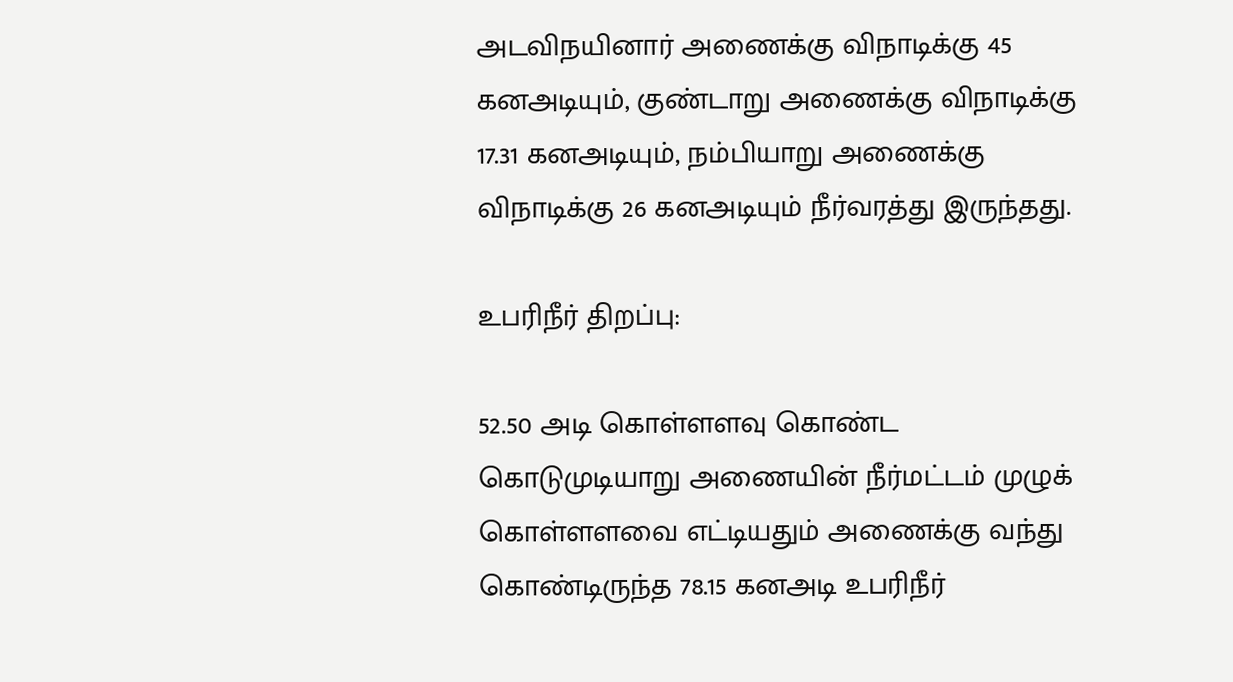அடவிநயினார் அணைக்கு விநாடிக்கு 45 கனஅடியும், குண்டாறு அணைக்கு விநாடிக்கு 17.31 கனஅடியும், நம்பியாறு அணைக்கு விநாடிக்கு 26 கனஅடியும் நீர்வரத்து இருந்தது.

உபரிநீர் திறப்பு:

52.50 அடி கொள்ளளவு கொண்ட கொடுமுடியாறு அணையின் நீர்மட்டம் முழுக் கொள்ளளவை எட்டியதும் அணைக்கு வந்து கொண்டிருந்த 78.15 கனஅடி உபரிநீர்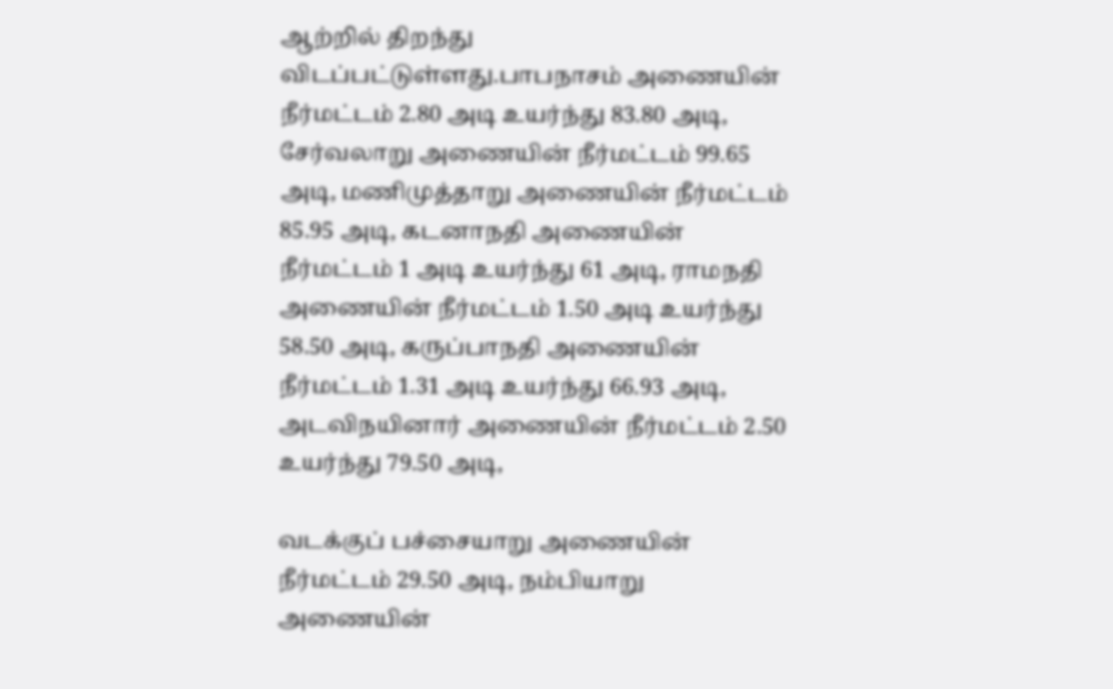ஆற்றில் திறந்து விடப்பட்டுள்ளது.பாபநாசம் அணையின் நீர்மட்டம் 2.80 அடி உயர்ந்து 83.80 அடி, சேர்வலாறு அணையின் நீர்மட்டம் 99.65 அடி, மணிமுத்தாறு அணையின் நீர்மட்டம் 85.95 அடி, கடனாநதி அணையின் நீர்மட்டம் 1 அடி உயர்ந்து 61 அடி, ராமநதி அணையின் நீர்மட்டம் 1.50 அடி உயர்ந்து 58.50 அடி, கருப்பாநதி அணையின் நீர்மட்டம் 1.31 அடி உயர்ந்து 66.93 அடி, அடவிநயினார் அணையின் நீர்மட்டம் 2.50 உயர்ந்து 79.50 அடி,

வடக்குப் பச்சையாறு அணையின் நீர்மட்டம் 29.50 அடி, நம்பியாறு அணையின்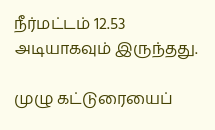நீர்மட்டம் 12.53 அடியாகவும் இருந்தது.

முழு கட்டுரையைப்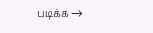படிக்க →